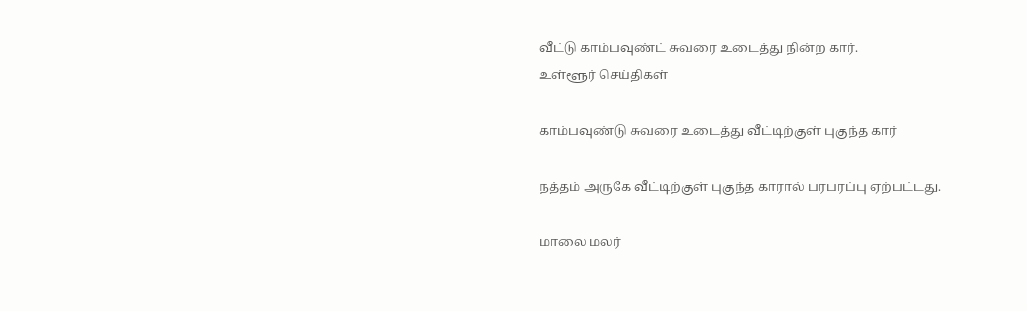வீட்டு காம்பவுண்ட் சுவரை உடைத்து நின்ற கார்.
உள்ளூர் செய்திகள்

காம்பவுண்டு சுவரை உடைத்து வீட்டிற்குள் புகுந்த கார்

நத்தம் அருகே வீட்டிற்குள் புகுந்த காரால் பரபரப்பு ஏற்பட்டது.

மாலை மலர்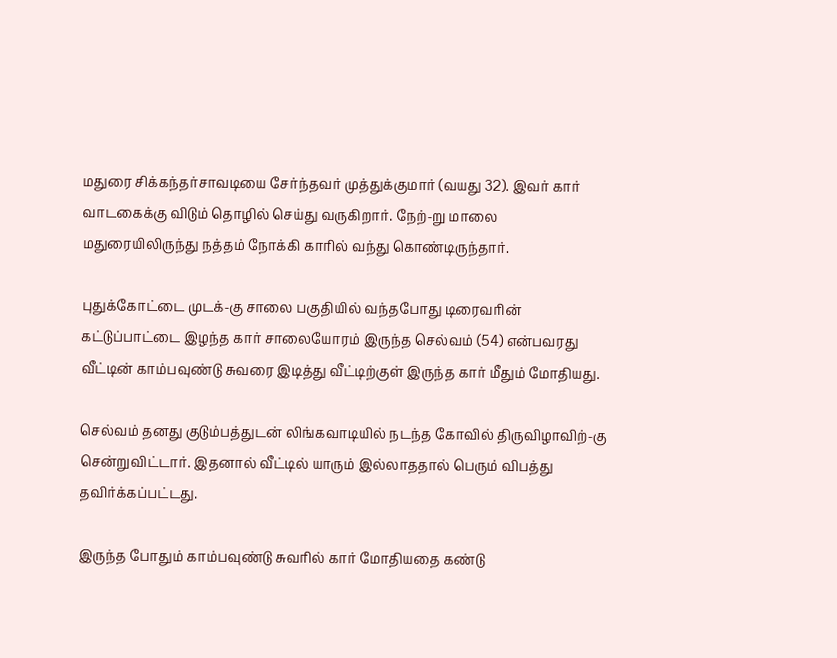மதுரை சிக்கந்தர்சாவடியை சேர்ந்தவர் முத்துக்குமார் (வயது 32). இவர் கார் வாடகைக்கு விடும் தொழில் செய்து வருகிறார். நேற்-று மாலை மதுரையிலிருந்து நத்தம் நோக்கி காரில் வந்து கொண்டிருந்தார்.

புதுக்கோட்டை முடக்-கு சாலை பகுதியில் வந்தபோது டிரைவரின் கட்டுப்பாட்டை இழந்த கார் சாலையோரம் இருந்த செல்வம் (54) என்பவரது வீட்டின் காம்பவுண்டு சுவரை இடித்து வீட்டிற்குள் இருந்த கார் மீதும் மோதியது.

செல்வம் தனது குடும்பத்துடன் லிங்கவாடியில் நடந்த கோவில் திருவிழாவிற்-கு சென்றுவிட்டார். இதனால் வீட்டில் யாரும் இல்லாததால் பெரும் விபத்து தவிர்க்கப்பட்டது.

இருந்த போதும் காம்பவுண்டு சுவரில் கார் மோதியதை கண்டு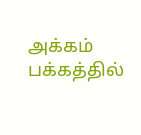அக்கம் பக்கத்தில்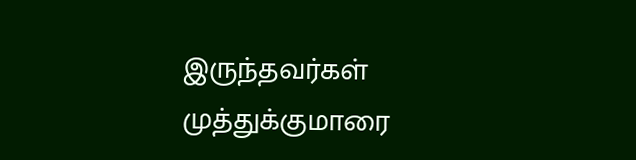இருந்தவர்கள் முத்துக்குமாரை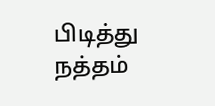பிடித்து நத்தம்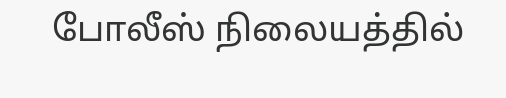போலீஸ் நிலையத்தில்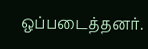ஒப்படைத்தனர்.